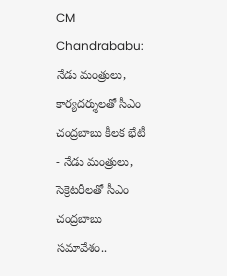CM Chandrababu: నేడు మంత్రులు, కార్యదర్శులతో సీఎం చంద్రబాబు కీలక భేటీ
- నేడు మంత్రులు, సెక్రెటరీలతో సీఎం చంద్రబాబు సమావేశం..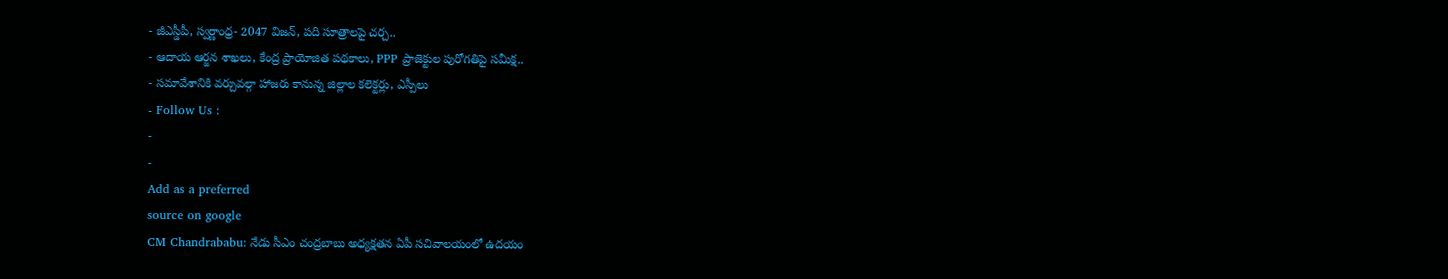- జీఎస్డీపీ, స్వర్ణాంధ్ర- 2047 విజన్, పది సూత్రాలపై చర్చ..
- ఆదాయ ఆర్జన శాఖలు, కేంద్ర ప్రాయోజిత పథకాలు, PPP ప్రాజెక్టుల పురోగతిపై సమీక్ష..
- సమావేశానికి వర్చువల్గా హాజరు కానున్న జిల్లాల కలెక్టర్లు, ఎస్పీలు
- Follow Us :
-
-
Add as a preferred
source on google
CM Chandrababu: నేడు సీఎం చంద్రబాబు అధ్యక్షతన ఏపీ సచివాలయంలో ఉదయం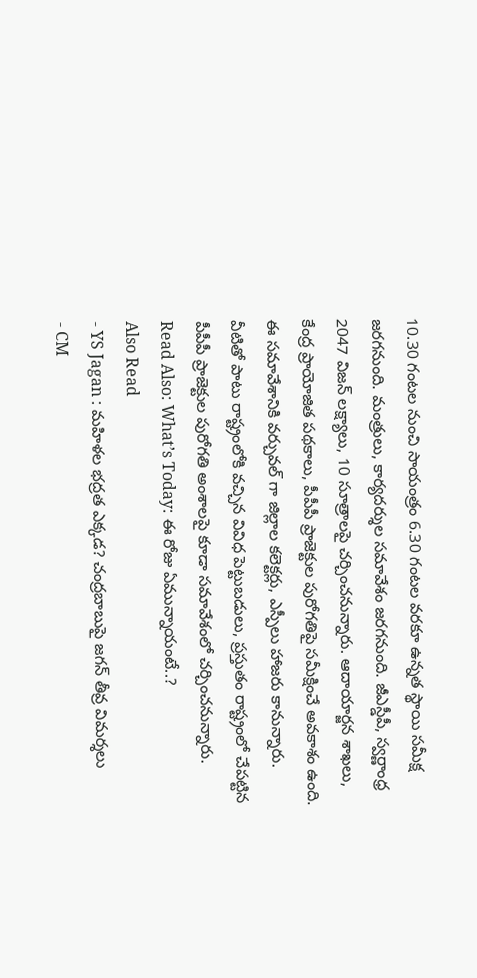10.30 గంటల నుంచి సాయంత్రం 6.30 గంటల వరకూ ఉన్నత స్థాయి సమీక్ష జరగనుంది. మంత్రులు, కార్యదర్శుల సమావేశం జరగనుంది. జీఎస్డీపీ, స్వర్ణాంధ్ర 2047 విజన్ లక్ష్యాలు, 10 సూత్రాలపై చర్చించనున్నారు. ఆదాయార్జన శాఖలు, కేంద్ర ప్రాయోజిత పథకాలు, పీపీపీ ప్రాజెక్టుల పురోగతిపై సమీక్షించే అవకాశం ఉంది. ఈ సమావేశానికి వర్చువల్ గా జిల్లాల కలెక్టర్లు, ఎస్పీలు హాజరు కానున్నారు. వీటితో పాటు రాష్ట్రంలోకి వచ్చిన వివిధ పెట్టుబడులు, ప్రస్తుతం రాష్ట్రంలో చేపట్టిన పీపీపీ ప్రాజెక్టుల పురోగతి అంశాలపై కూడా సమావేశంలో చర్చించనున్నారు.
Read Also: What’s Today: ఈ రోజు ఏమున్నాయంటే..?
Also Read
- YS Jagan : మహిళల భద్రత ఎక్కడ? చంద్రబాబుపై జగన్ తీవ్ర విమర్శలు
- CM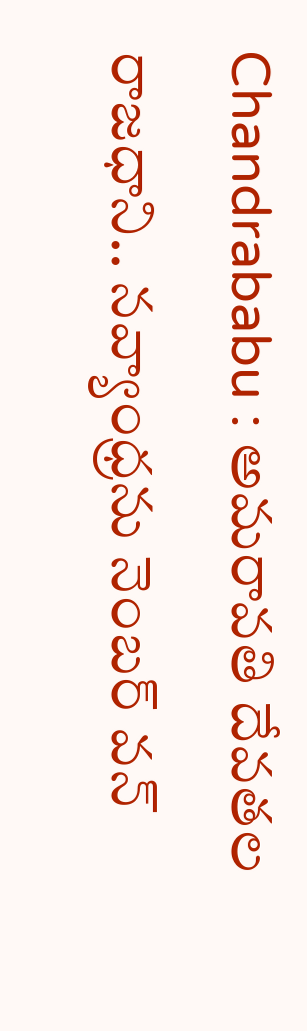Chandrababu : అమరావతి దేవతల రాజధాని.. నవ్యాంధ్రను నెంబర్ వన్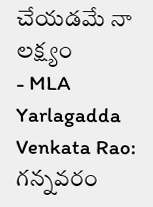చేయడమే నా లక్ష్యం
- MLA Yarlagadda Venkata Rao: గన్నవరం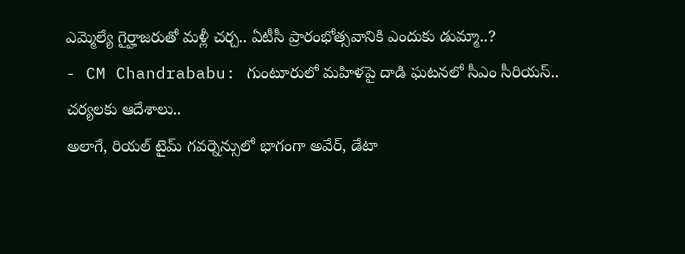ఎమ్మెల్యే గైర్హాజరుతో మళ్లీ చర్చ.. ఏటీసీ ప్రారంభోత్సవానికి ఎందుకు డుమ్మా..?
- CM Chandrababu: గుంటూరులో మహిళపై దాడి ఘటనలో సీఎం సీరియస్.. చర్యలకు ఆదేశాలు..
అలాగే, రియల్ టైమ్ గవర్నెన్సులో భాగంగా అవేర్, డేటా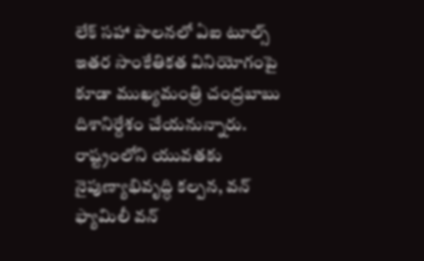లేక్ సహా పాలనలో ఏఐ టూల్స్ ఇతర సాంకేతికత వినియోగంపై కూడా ముఖ్యమంత్రి చంద్రబాబు దిశానిర్దేశం చేయనున్నారు. రాష్ట్రంలోని యువతకు నైపుణ్యాభివృద్ధి కల్పన, వన్ ఫ్యామిలీ వన్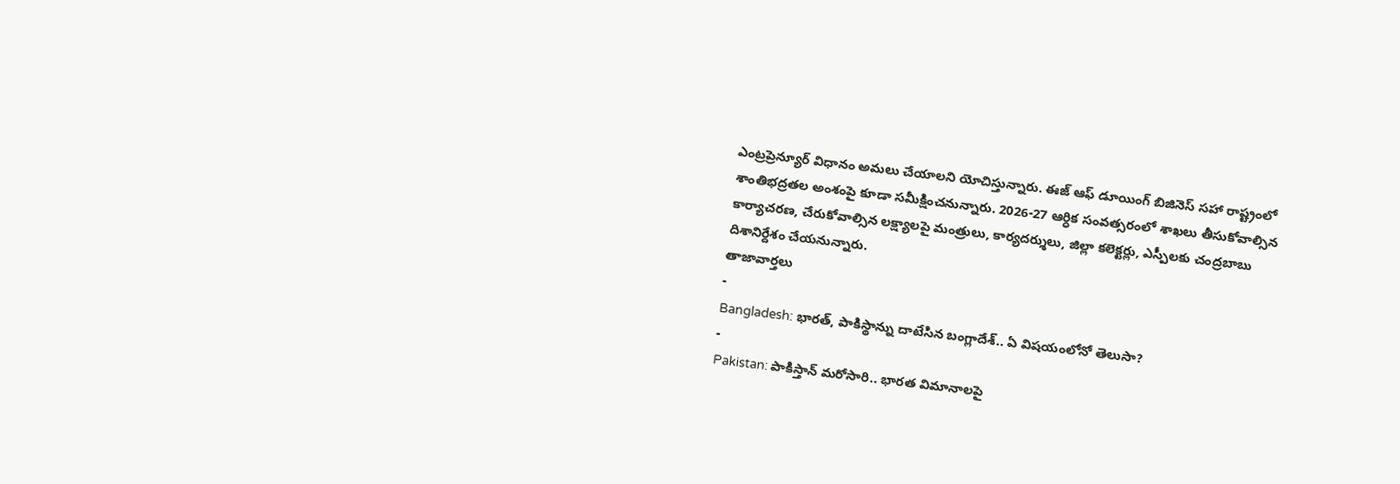ఎంట్రప్రెన్యూర్ విధానం అమలు చేయాలని యోచిస్తున్నారు. ఈజ్ ఆఫ్ డూయింగ్ బిజినెస్ సహా రాష్ట్రంలో శాంతిభద్రతల అంశంపై కూడా సమీక్షించనున్నారు. 2026-27 ఆర్ధిక సంవత్సరంలో శాఖలు తీసుకోవాల్సిన కార్యాచరణ, చేరుకోవాల్సిన లక్ష్యాలపై మంత్రులు, కార్యదర్శులు, జిల్లా కలెక్టర్లు, ఎస్పీలకు చంద్రబాబు దిశానిర్దేశం చేయనున్నారు.
తాజావార్తలు
-
Bangladesh: భారత్, పాకిస్థాన్ను దాటేసిన బంగ్లాదేశ్.. ఏ విషయంలోనో తెలుసా?
-
Pakistan: పాకిస్తాన్ మరోసారి.. భారత విమానాలపై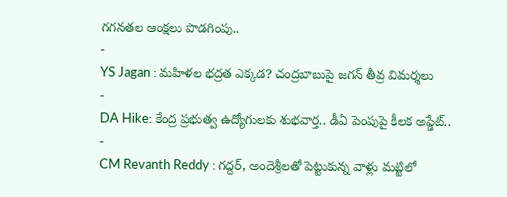గగనతల ఆంక్షలు పొడగింపు..
-
YS Jagan : మహిళల భద్రత ఎక్కడ? చంద్రబాబుపై జగన్ తీవ్ర విమర్శలు
-
DA Hike: కేంద్ర ప్రభుత్వ ఉద్యోగులకు శుభవార్త.. డీఏ పెంపుపై కీలక అప్డేట్..
-
CM Revanth Reddy : గద్దర్, అందెశ్రీలతో పెట్టుకున్న వాళ్లు మట్టిలో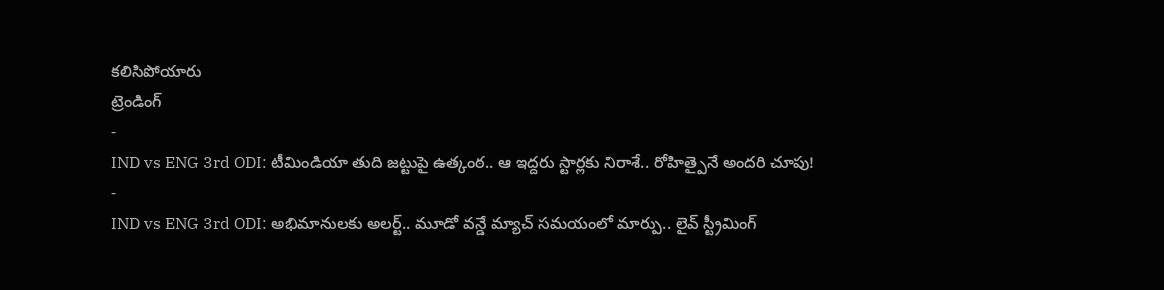కలిసిపోయారు
ట్రెండింగ్
-
IND vs ENG 3rd ODI: టీమిండియా తుది జట్టుపై ఉత్కంఠ.. ఆ ఇద్దరు స్టార్లకు నిరాశే.. రోహిత్పైనే అందరి చూపు!
-
IND vs ENG 3rd ODI: అభిమానులకు అలర్ట్.. మూడో వన్డే మ్యాచ్ సమయంలో మార్పు.. లైవ్ స్ట్రీమింగ్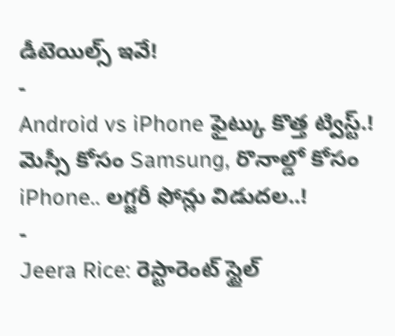డీటెయిల్స్ ఇవే!
-
Android vs iPhone ఫైట్కు కొత్త ట్విస్ట్.! మెస్సీ కోసం Samsung, రొనాల్డో కోసం iPhone.. లగ్జరీ ఫోన్లు విడుదల..!
-
Jeera Rice: రెస్టారెంట్ స్టైల్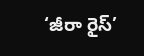‘జీరా రైస్’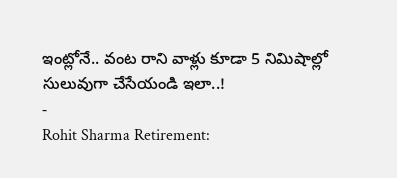ఇంట్లోనే.. వంట రాని వాళ్లు కూడా 5 నిమిషాల్లో సులువుగా చేసేయండి ఇలా..!
-
Rohit Sharma Retirement: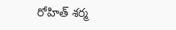రోహిత్ శర్మ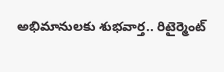అభిమానులకు శుభవార్త.. రిటైర్మెంట్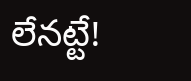లేనట్టే!